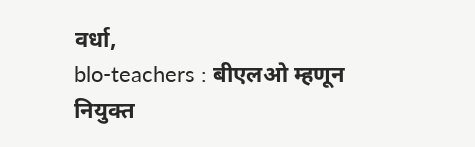वर्धा,
blo-teachers : बीएलओ म्हणून नियुक्त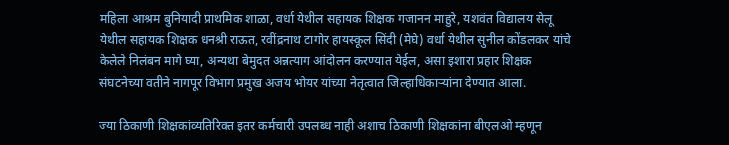महिला आश्रम बुनियादी प्राथमिक शाळा, वर्धा येथील सहायक शिक्षक गजानन माहुरे, यशवंत विद्यालय सेलू येथील सहायक शिक्षक धनश्री राऊत, रवींद्रनाथ टागोर हायस्कूल सिंदी (मेघे) वर्धा येथील सुनील कोंडलकर यांचे केलेले निलंबन मागे घ्या, अन्यथा बेमुदत अन्नत्याग आंदोलन करण्यात येईल, असा इशारा प्रहार शिक्षक संघटनेच्या वतीने नागपूर विभाग प्रमुख अजय भोयर यांच्या नेतृत्वात जिल्हाधिकाऱ्यांना देण्यात आला.

ज्या ठिकाणी शिक्षकांव्यतिरिक्त इतर कर्मचारी उपलब्ध नाही अशाच ठिकाणी शिक्षकांना बीएलओ म्हणून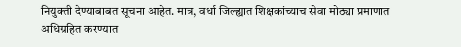नियुक्ती देण्याबाबत सूचना आहेत. मात्र, वर्धा जिल्ह्यात शिक्षकांच्याच सेवा मोठ्या प्रमाणात अधिग्रहित करण्यात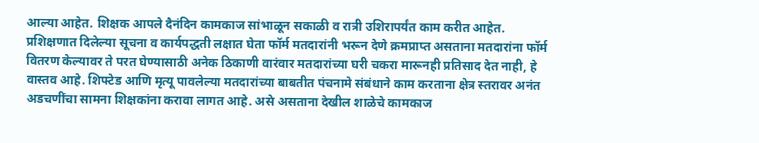आल्या आहेत. शिक्षक आपले दैनंदिन कामकाज सांभाळून सकाळी व रात्री उशिरापर्यंत काम करीत आहेत. प्रशिक्षणात दिलेल्या सूचना व कार्यपद्धती लक्षात घेता फॉर्म मतदारांनी भरून देणे क्रमप्राप्त असताना मतदारांना फॉर्म वितरण केल्यावर ते परत घेण्यासाठी अनेक ठिकाणी वारंवार मतदारांच्या घरी चकरा मारूनही प्रतिसाद देत नाही, हे वास्तव आहे. शिफ्टेड आणि मृत्यू पावलेल्या मतदारांच्या बाबतीत पंचनामे संबंधाने काम करताना क्षेत्र स्तरावर अनंत अडचणींचा सामना शिक्षकांना करावा लागत आहे. असे असताना देखील शाळेचे कामकाज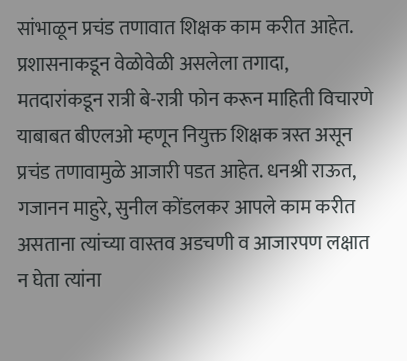सांभाळून प्रचंड तणावात शिक्षक काम करीत आहेत.
प्रशासनाकडून वेळोवेळी असलेला तगादा, मतदारांकडून रात्री बे-रात्री फोन करून माहिती विचारणे याबाबत बीएलओ म्हणून नियुक्त शिक्षक त्रस्त असून प्रचंड तणावामुळे आजारी पडत आहेत. धनश्री राऊत, गजानन माहुरे, सुनील कोंडलकर आपले काम करीत असताना त्यांच्या वास्तव अडचणी व आजारपण लक्षात न घेता त्यांना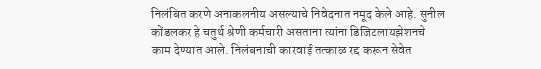निलंबित करणे अनाकलनीय असल्याचे निवेदनात नमूद केले आहे. सुनील कोंडलकर हे चतुर्थ श्रेणी कर्मचारी असताना त्यांना डिजिटलायझेशनचे काम देण्यात आले. निलंबनाची कारवाई तत्काळ रद्द करून सेवेत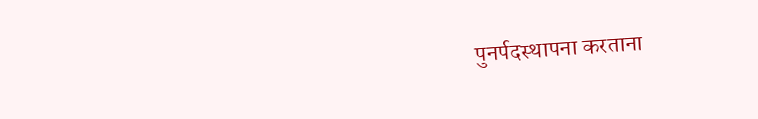पुनर्पदस्थापना करताना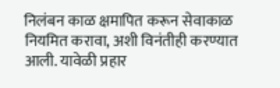निलंबन काळ क्षमापित करून सेवाकाळ नियमित करावा, अशी विनंतीही करण्यात आली. यावेळी प्रहार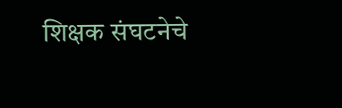शिक्षक संघटनेचे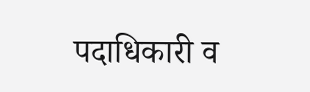पदाधिकारी व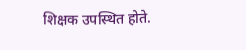शिक्षक उपस्थित होते.